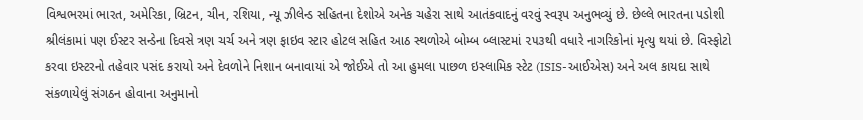વિશ્વભરમાં ભારત, અમેરિકા, બ્રિટન, ચીન, રશિયા, ન્યૂ ઝીલેન્ડ સહિતના દેશોએ અનેક ચહેરા સાથે આતંકવાદનું વરવું સ્વરૂપ અનુભવ્યું છે. છેલ્લે ભારતના પડોશી શ્રીલંકામાં પણ ઈસ્ટર સન્ડેના દિવસે ત્રણ ચર્ચ અને ત્રણ ફાઇવ સ્ટાર હોટલ સહિત આઠ સ્થળોએ બોમ્બ બ્લાસ્ટમાં ૨૫૩થી વધારે નાગરિકોનાં મૃત્યુ થયાં છે. વિસ્ફોટો કરવા ઇસ્ટરનો તહેવાર પસંદ કરાયો અને દેવળોને નિશાન બનાવાયાં એ જોઈએ તો આ હુમલા પાછળ ઇસ્લામિક સ્ટેટ (ISIS-આઈએસ) અને અલ કાયદા સાથે સંકળાયેલું સંગઠન હોવાના અનુમાનો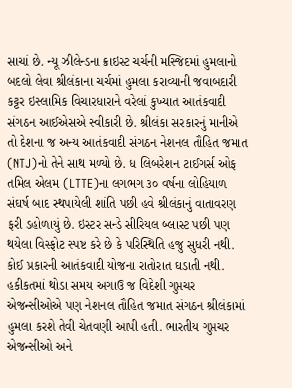સાચાં છે. ન્યૂ ઝીલેન્ડના ક્રાઇસ્ટ ચર્ચની મસ્જિદમાં હુમલાનો બદલો લેવા શ્રીલંકાના ચર્ચમાં હુમલા કરાવ્યાની જવાબદારી કટ્ટર ઇસ્લામિક વિચારધારાને વરેલાં કુખ્યાત આતંકવાદી સંગઠન આઈએસએ સ્વીકારી છે. શ્રીલંકા સરકારનું માનીએ તો દેશના જ અન્ય આતંકવાદી સંગઠન નેશનલ તૌહિત જમાત (NTJ)નો તેને સાથ મળ્યો છે. ધ લિબરેશન ટાઈગર્સ ઓફ તમિલ એલમ (LTTE)ના લગભગ ૩૦ વર્ષના લોહિયાળ સંઘર્ષ બાદ સ્થપાયેલી શાંતિ પછી હવે શ્રીલંકાનું વાતાવરણ ફરી ડહોળાયું છે. ઇસ્ટર સન્ડે સીરિયલ બ્લાસ્ટ પછી પણ થયેલા વિસ્ફોટ સ્પષ્ટ કરે છે કે પરિસ્થિતિ હજુ સુધરી નથી.
કોઈ પ્રકારની આતંકવાદી યોજના રાતોરાત ઘડાતી નથી. હકીકતમાં થોડા સમય અગાઉ જ વિદેશી ગુપ્તચર એજન્સીઓએ પણ નેશનલ તૌહિત જમાત સંગઠન શ્રીલંકામાં હુમલા કરશે તેવી ચેતવણી આપી હતી. ભારતીય ગુપ્તચર એજન્સીઓ અને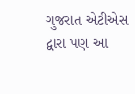ગુજરાત એટીએસ દ્વારા પણ આ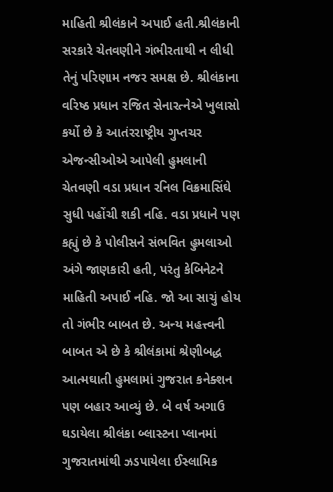માહિતી શ્રીલંકાને અપાઈ હતી.શ્રીલંકાની સરકારે ચેતવણીને ગંભીરતાથી ન લીધી તેનું પરિણામ નજર સમક્ષ છે. શ્રીલંકાના વરિષ્ઠ પ્રધાન રજિત સેનારત્નેએ ખુલાસો કર્યો છે કે આતંરરાષ્ટ્રીય ગુપ્તચર એજન્સીઓએ આપેલી હુમલાની ચેતવણી વડા પ્રધાન રનિલ વિક્રમાસિંઘે સુધી પહોંચી શકી નહિ. વડા પ્રધાને પણ કહ્યું છે કે પોલીસને સંભવિત હુમલાઓ અંગે જાણકારી હતી, પરંતુ કેબિનેટને માહિતી અપાઈ નહિ. જો આ સાચું હોય તો ગંભીર બાબત છે. અન્ય મહત્ત્વની બાબત એ છે કે શ્રીલંકામાં શ્રેણીબદ્ધ આત્મઘાતી હુમલામાં ગુજરાત કનેક્શન પણ બહાર આવ્યું છે. બે વર્ષ અગાઉ ઘડાયેલા શ્રીલંકા બ્લાસ્ટના પ્લાનમાં ગુજરાતમાંથી ઝડપાયેલા ઈસ્લામિક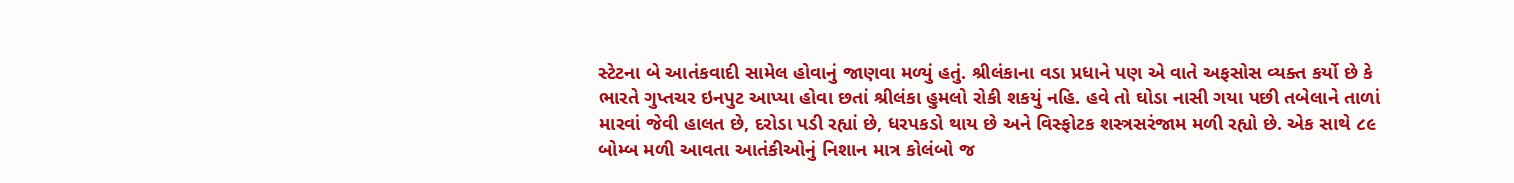સ્ટેટના બે આતંકવાદી સામેલ હોવાનું જાણવા મળ્યું હતું. શ્રીલંકાના વડા પ્રધાને પણ એ વાતે અફસોસ વ્યક્ત કર્યો છે કે ભારતે ગુપ્તચર ઇનપુટ આપ્યા હોવા છતાં શ્રીલંકા હુમલો રોકી શકયું નહિ. હવે તો ઘોડા નાસી ગયા પછી તબેલાને તાળાં મારવાં જેવી હાલત છે, દરોડા પડી રહ્યાં છે, ધરપકડો થાય છે અને વિસ્ફોટક શસ્ત્રસરંજામ મળી રહ્યો છે. એક સાથે ૮૯ બોમ્બ મળી આવતા આતંકીઓનું નિશાન માત્ર કોલંબો જ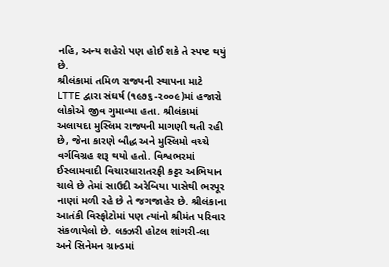નહિ, અન્ય શહેરો પણ હોઈ શકે તે સ્પષ્ટ થયું છે.
શ્રીલંકામાં તમિળ રાજ્યની સ્થાપના માટે LTTE દ્વારા સંઘર્ષ (૧૯૭૬-૨૦૦૯)માં હજારો લોકોએ જીવ ગુમાવ્યા હતા. શ્રીલંકામાં અલાયદા મુસ્લિમ રાજ્યની માગણી થતી રહી છે, જેના કારણે બૌદ્ધ અને મુસ્લિમો વચ્ચે વર્ગવિગ્રહ શરૂ થયો હતો. વિશ્વભરમાં ઈસ્લામવાદી વિચારધારાતરફી કટ્ટર અભિયાન ચાલે છે તેમાં સાઉદી અરેબિયા પાસેથી ભરપૂર નાણાં મળી રહે છે તે જગજાહેર છે. શ્રીલંકાના આતંકી વિસ્ફોટોમાં પણ ત્યાંનો શ્રીમંત પરિવાર સંકળાયેલો છે. લક્ઝરી હોટલ શાંગરી-લા અને સિનેમન ગ્રાન્ડમાં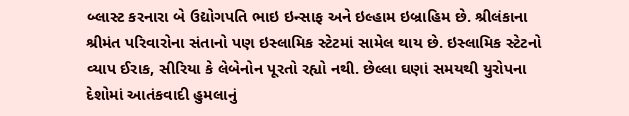બ્લાસ્ટ કરનારા બે ઉદ્યોગપતિ ભાઇ ઇન્સાફ અને ઇલ્હામ ઇબ્રાહિમ છે. શ્રીલંકાના શ્રીમંત પરિવારોના સંતાનો પણ ઇસ્લામિક સ્ટેટમાં સામેલ થાય છે. ઇસ્લામિક સ્ટેટનો વ્યાપ ઈરાક, સીરિયા કે લેબેનોન પૂરતો રહ્યો નથી. છેલ્લા ઘણાં સમયથી યુરોપના દેશોમાં આતંકવાદી હુમલાનું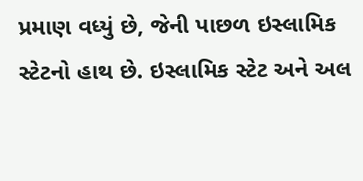પ્રમાણ વધ્યું છે, જેની પાછળ ઇસ્લામિક સ્ટેટનો હાથ છે. ઇસ્લામિક સ્ટેટ અને અલ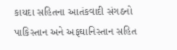કાયદા સહિતના આતંકવાદી સંગઠનો પાકિસ્તાન અને અફઘાનિસ્તાન સહિત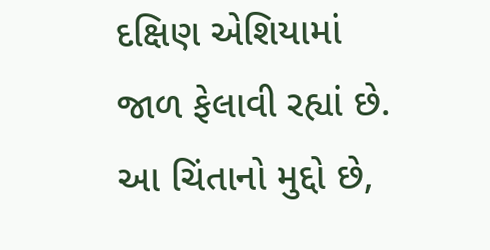દક્ષિણ એશિયામાં જાળ ફેલાવી રહ્યાં છે. આ ચિંતાનો મુદ્દો છે,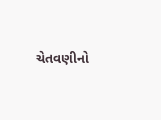ચેતવણીનો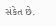સંકેત છે.